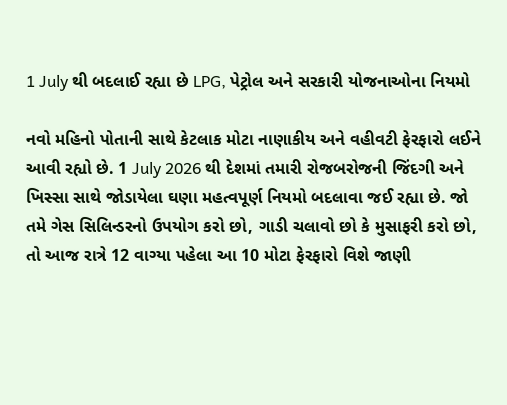1 July થી બદલાઈ રહ્યા છે LPG, પેટ્રોલ અને સરકારી યોજનાઓના નિયમો

નવો મહિનો પોતાની સાથે કેટલાક મોટા નાણાકીય અને વહીવટી ફેરફારો લઈને આવી રહ્યો છે. 1 July 2026 થી દેશમાં તમારી રોજબરોજની જિંદગી અને ખિસ્સા સાથે જોડાયેલા ઘણા મહત્વપૂર્ણ નિયમો બદલાવા જઈ રહ્યા છે. જો તમે ગેસ સિલિન્ડરનો ઉપયોગ કરો છો, ગાડી ચલાવો છો કે મુસાફરી કરો છો, તો આજ રાત્રે 12 વાગ્યા પહેલા આ 10 મોટા ફેરફારો વિશે જાણી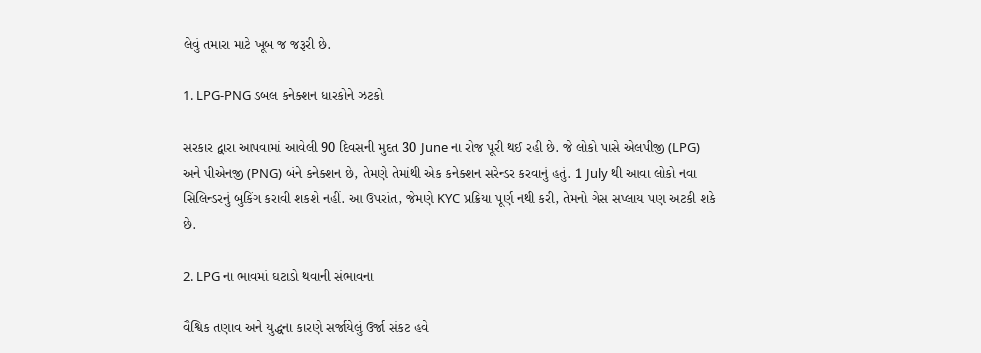લેવું તમારા માટે ખૂબ જ જરૂરી છે.

1. LPG-PNG ડબલ કનેક્શન ધારકોને ઝટકો

સરકાર દ્વારા આપવામાં આવેલી 90 દિવસની મુદત 30 June ના રોજ પૂરી થઈ રહી છે. જે લોકો પાસે એલપીજી (LPG) અને પીએનજી (PNG) બંને કનેક્શન છે, તેમણે તેમાંથી એક કનેક્શન સરેન્ડર કરવાનું હતું. 1 July થી આવા લોકો નવા સિલિન્ડરનું બુકિંગ કરાવી શકશે નહીં. આ ઉપરાંત, જેમણે KYC પ્રક્રિયા પૂર્ણ નથી કરી, તેમનો ગેસ સપ્લાય પણ અટકી શકે છે.

2. LPG ના ભાવમાં ઘટાડો થવાની સંભાવના

વૈશ્વિક તણાવ અને યુદ્ધના કારણે સર્જાયેલું ઉર્જા સંકટ હવે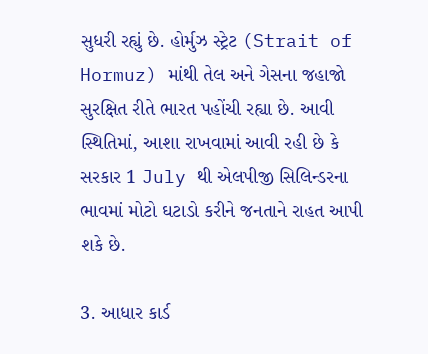સુધરી રહ્યું છે. હોર્મુઝ સ્ટ્રેટ (Strait of Hormuz) માંથી તેલ અને ગેસના જહાજો સુરક્ષિત રીતે ભારત પહોંચી રહ્યા છે. આવી સ્થિતિમાં, આશા રાખવામાં આવી રહી છે કે સરકાર 1 July થી એલપીજી સિલિન્ડરના ભાવમાં મોટો ઘટાડો કરીને જનતાને રાહત આપી શકે છે.

3. આધાર કાર્ડ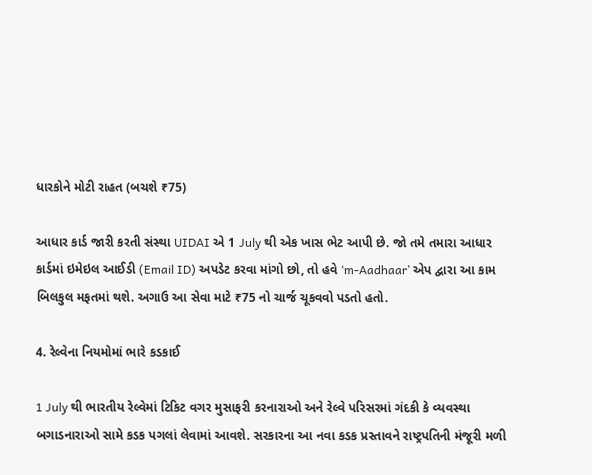ધારકોને મોટી રાહત (બચશે ₹75)

આધાર કાર્ડ જારી કરતી સંસ્થા UIDAI એ 1 July થી એક ખાસ ભેટ આપી છે. જો તમે તમારા આધાર કાર્ડમાં ઇમેઇલ આઈડી (Email ID) અપડેટ કરવા માંગો છો, તો હવે ‘m-Aadhaar’ એપ દ્વારા આ કામ બિલકુલ મફતમાં થશે. અગાઉ આ સેવા માટે ₹75 નો ચાર્જ ચૂકવવો પડતો હતો.

4. રેલ્વેના નિયમોમાં ભારે કડકાઈ

1 July થી ભારતીય રેલ્વેમાં ટિકિટ વગર મુસાફરી કરનારાઓ અને રેલ્વે પરિસરમાં ગંદકી કે વ્યવસ્થા બગાડનારાઓ સામે કડક પગલાં લેવામાં આવશે. સરકારના આ નવા કડક પ્રસ્તાવને રાષ્ટ્રપતિની મંજૂરી મળી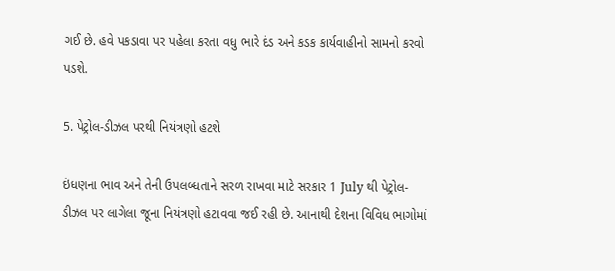ગઈ છે. હવે પકડાવા પર પહેલા કરતા વધુ ભારે દંડ અને કડક કાર્યવાહીનો સામનો કરવો પડશે.

5. પેટ્રોલ-ડીઝલ પરથી નિયંત્રણો હટશે

ઇંધણના ભાવ અને તેની ઉપલબ્ધતાને સરળ રાખવા માટે સરકાર 1 July થી પેટ્રોલ-ડીઝલ પર લાગેલા જૂના નિયંત્રણો હટાવવા જઈ રહી છે. આનાથી દેશના વિવિધ ભાગોમાં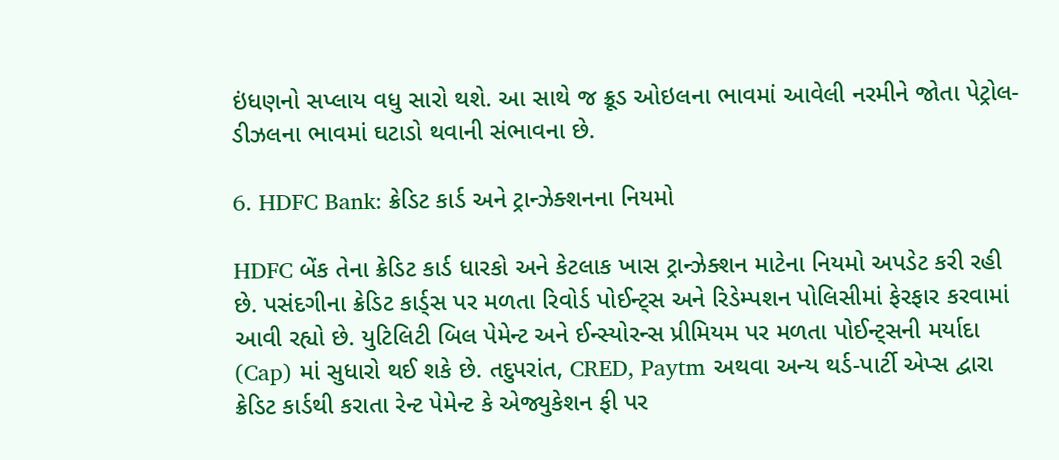ઇંધણનો સપ્લાય વધુ સારો થશે. આ સાથે જ ક્રૂડ ઓઇલના ભાવમાં આવેલી નરમીને જોતા પેટ્રોલ-ડીઝલના ભાવમાં ઘટાડો થવાની સંભાવના છે.

6. HDFC Bank: ક્રેડિટ કાર્ડ અને ટ્રાન્ઝેક્શનના નિયમો

HDFC બેંક તેના ક્રેડિટ કાર્ડ ધારકો અને કેટલાક ખાસ ટ્રાન્ઝેક્શન માટેના નિયમો અપડેટ કરી રહી છે. પસંદગીના ક્રેડિટ કાર્ડ્સ પર મળતા રિવોર્ડ પોઈન્ટ્સ અને રિડેમ્પશન પોલિસીમાં ફેરફાર કરવામાં આવી રહ્યો છે. યુટિલિટી બિલ પેમેન્ટ અને ઈન્સ્યોરન્સ પ્રીમિયમ પર મળતા પોઈન્ટ્સની મર્યાદા (Cap) માં સુધારો થઈ શકે છે. તદુપરાંત, CRED, Paytm અથવા અન્ય થર્ડ-પાર્ટી એપ્સ દ્વારા ક્રેડિટ કાર્ડથી કરાતા રેન્ટ પેમેન્ટ કે એજ્યુકેશન ફી પર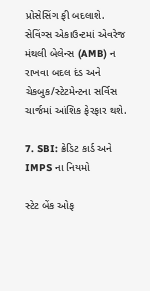પ્રોસેસિંગ ફી બદલાશે. સેવિંગ્સ એકાઉન્ટમાં એવરેજ મંથલી બેલેન્સ (AMB) ન રાખવા બદલ દંડ અને ચેકબુક/સ્ટેટમેન્ટના સર્વિસ ચાર્જમાં આંશિક ફેરફાર થશે.

7. SBI: ક્રેડિટ કાર્ડ અને IMPS ના નિયમો

સ્ટેટ બેંક ઓફ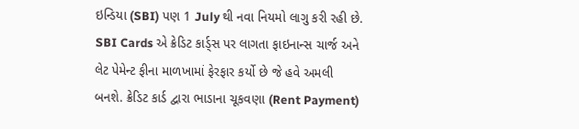ઇન્ડિયા (SBI) પણ 1 July થી નવા નિયમો લાગુ કરી રહી છે. SBI Cards એ ક્રેડિટ કાર્ડ્સ પર લાગતા ફાઇનાન્સ ચાર્જ અને લેટ પેમેન્ટ ફીના માળખામાં ફેરફાર કર્યો છે જે હવે અમલી બનશે. ક્રેડિટ કાર્ડ દ્વારા ભાડાના ચૂકવણા (Rent Payment)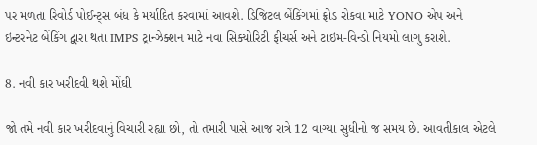પર મળતા રિવોર્ડ પોઈન્ટ્સ બંધ કે મર્યાદિત કરવામાં આવશે. ડિજિટલ બેંકિંગમાં ફ્રોડ રોકવા માટે YONO એપ અને ઇન્ટરનેટ બેંકિંગ દ્વારા થતા IMPS ટ્રાન્ઝેક્શન માટે નવા સિક્યોરિટી ફીચર્સ અને ટાઇમ-વિન્ડો નિયમો લાગુ કરાશે.

8. નવી કાર ખરીદવી થશે મોંઘી

જો તમે નવી કાર ખરીદવાનું વિચારી રહ્યા છો, તો તમારી પાસે આજ રાત્રે 12 વાગ્યા સુધીનો જ સમય છે. આવતીકાલ એટલે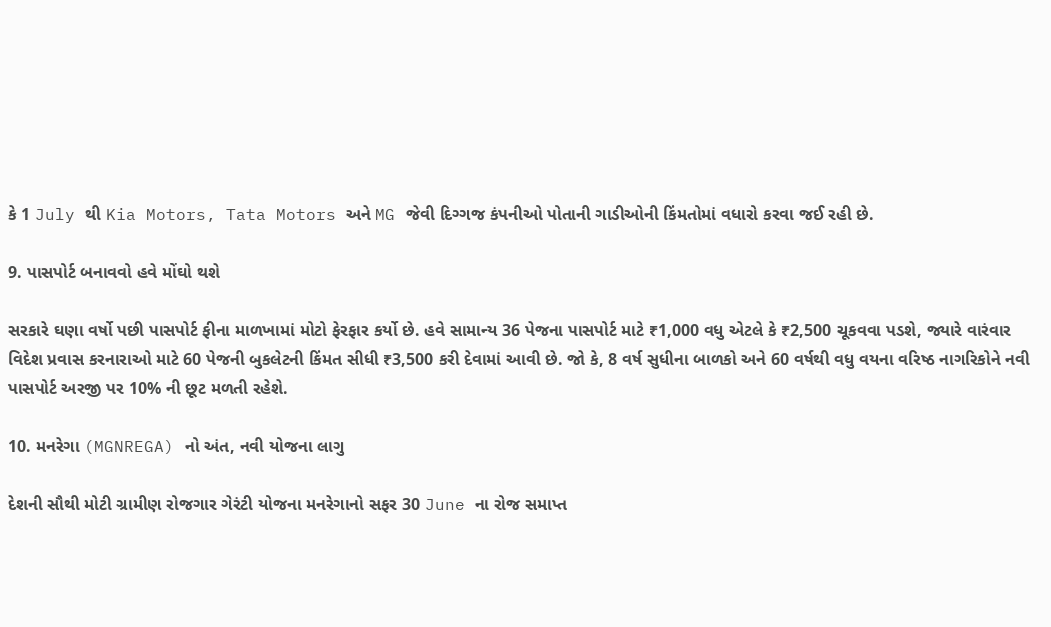કે 1 July થી Kia Motors, Tata Motors અને MG જેવી દિગ્ગજ કંપનીઓ પોતાની ગાડીઓની કિંમતોમાં વધારો કરવા જઈ રહી છે.

9. પાસપોર્ટ બનાવવો હવે મોંઘો થશે

સરકારે ઘણા વર્ષો પછી પાસપોર્ટ ફીના માળખામાં મોટો ફેરફાર કર્યો છે. હવે સામાન્ય 36 પેજના પાસપોર્ટ માટે ₹1,000 વધુ એટલે કે ₹2,500 ચૂકવવા પડશે, જ્યારે વારંવાર વિદેશ પ્રવાસ કરનારાઓ માટે 60 પેજની બુકલેટની કિંમત સીધી ₹3,500 કરી દેવામાં આવી છે. જો કે, 8 વર્ષ સુધીના બાળકો અને 60 વર્ષથી વધુ વયના વરિષ્ઠ નાગરિકોને નવી પાસપોર્ટ અરજી પર 10% ની છૂટ મળતી રહેશે.

10. મનરેગા (MGNREGA) નો અંત, નવી યોજના લાગુ

દેશની સૌથી મોટી ગ્રામીણ રોજગાર ગેરંટી યોજના મનરેગાનો સફર 30 June ના રોજ સમાપ્ત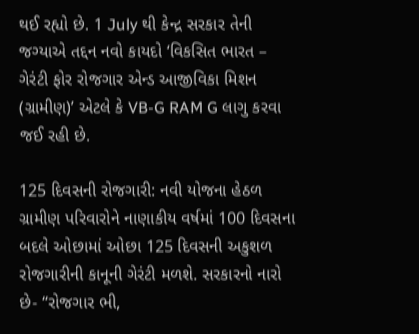થઈ રહ્યો છે. 1 July થી કેન્દ્ર સરકાર તેની જગ્યાએ તદ્દન નવો કાયદો ‘વિકસિત ભારત – ગેરંટી ફોર રોજગાર એન્ડ આજીવિકા મિશન (ગ્રામીણ)’ એટલે કે VB-G RAM G લાગુ કરવા જઈ રહી છે.

125 દિવસની રોજગારી: નવી યોજના હેઠળ ગ્રામીણ પરિવારોને નાણાકીય વર્ષમાં 100 દિવસના બદલે ઓછામાં ઓછા 125 દિવસની અકુશળ રોજગારીની કાનૂની ગેરંટી મળશે. સરકારનો નારો છે- “રોજગાર ભી,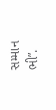સમ્માન ભી”.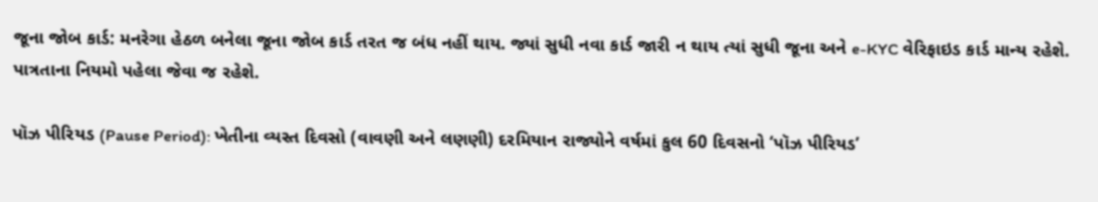જૂના જોબ કાર્ડ: મનરેગા હેઠળ બનેલા જૂના જોબ કાર્ડ તરત જ બંધ નહીં થાય. જ્યાં સુધી નવા કાર્ડ જારી ન થાય ત્યાં સુધી જૂના અને e-KYC વેરિફાઇડ કાર્ડ માન્ય રહેશે. પાત્રતાના નિયમો પહેલા જેવા જ રહેશે.

પૉઝ પીરિયડ (Pause Period): ખેતીના વ્યસ્ત દિવસો (વાવણી અને લણણી) દરમિયાન રાજ્યોને વર્ષમાં કુલ 60 દિવસનો ‘પૉઝ પીરિયડ’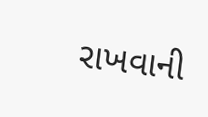રાખવાની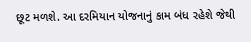છૂટ મળશે. આ દરમિયાન યોજનાનું કામ બંધ રહેશે જેથી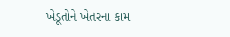ખેડૂતોને ખેતરના કામ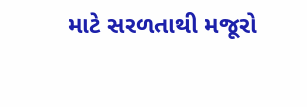માટે સરળતાથી મજૂરો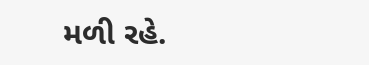મળી રહે.